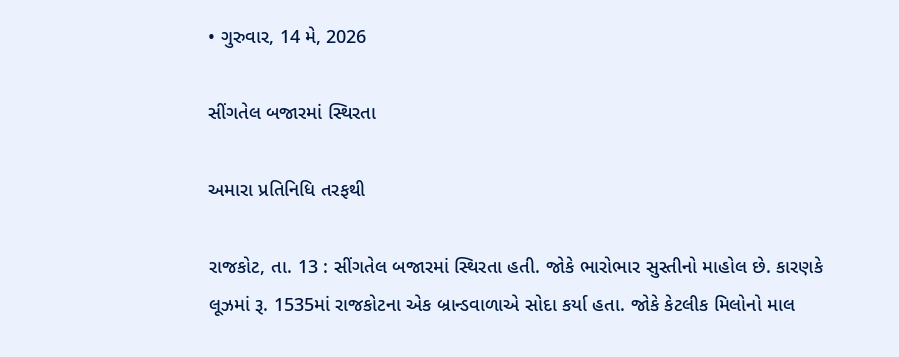• ગુરુવાર, 14 મે, 2026

સીંગતેલ બજારમાં સ્થિરતા

અમારા પ્રતિનિધિ તરફથી

રાજકોટ, તા. 13 : સીંગતેલ બજારમાં સ્થિરતા હતી. જોકે ભારોભાર સુસ્તીનો માહોલ છે. કારણકે લૂઝમાં રૂ. 1535માં રાજકોટના એક બ્રાન્ડવાળાએ સોદા કર્યા હતા. જોકે કેટલીક મિલોનો માલ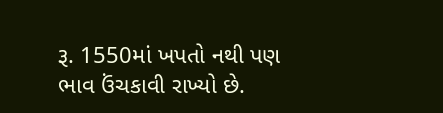રૂ. 1550માં ખપતો નથી પણ ભાવ ઉંચકાવી રાખ્યો છે.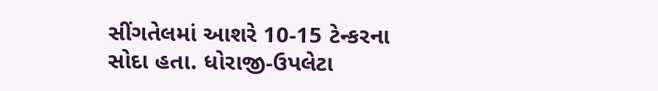સીંગતેલમાં આશરે 10-15 ટેન્કરના સોદા હતા. ધોરાજી-ઉપલેટા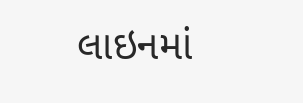લાઇનમાં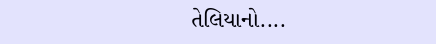તેલિયાનો....